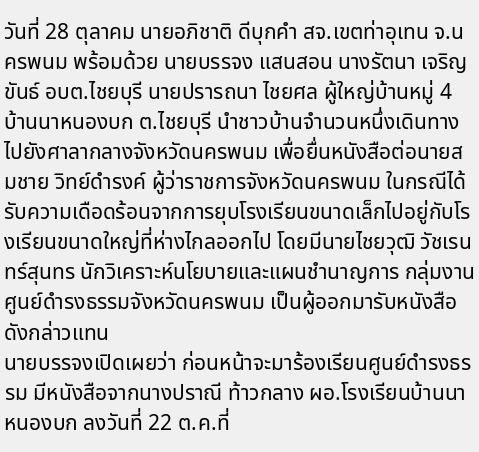วันที่ 28 ตุลาคม นายอภิชาติ ดีบุกคำ สจ.เขตท่าอุเทน จ.นครพนม พร้อมด้วย นายบรรจง แสนสอน นางรัตนา เจริญขันธ์ อบต.ไชยบุรี นายปรารถนา ไชยศล ผู้ใหญ่บ้านหมู่ 4 บ้านนาหนองบก ต.ไชยบุรี นำชาวบ้านจำนวนหนึ่งเดินทางไปยังศาลากลางจังหวัดนครพนม เพื่อยื่นหนังสือต่อนายสมชาย วิทย์ดำรงค์ ผู้ว่าราชการจังหวัดนครพนม ในกรณีได้รับความเดือดร้อนจากการยุบโรงเรียนขนาดเล็กไปอยู่กับโรงเรียนขนาดใหญ่ที่ห่างไกลออกไป โดยมีนายไชยวุฒิ วัชเรนทร์สุนทร นักวิเคราะห์นโยบายและแผนชำนาญการ กลุ่มงานศูนย์ดำรงธรรมจังหวัดนครพนม เป็นผู้ออกมารับหนังสือดังกล่าวแทน
นายบรรจงเปิดเผยว่า ก่อนหน้าจะมาร้องเรียนศูนย์ดำรงธรรม มีหนังสือจากนางปราณี ท้าวกลาง ผอ.โรงเรียนบ้านนาหนองบก ลงวันที่ 22 ต.ค.ที่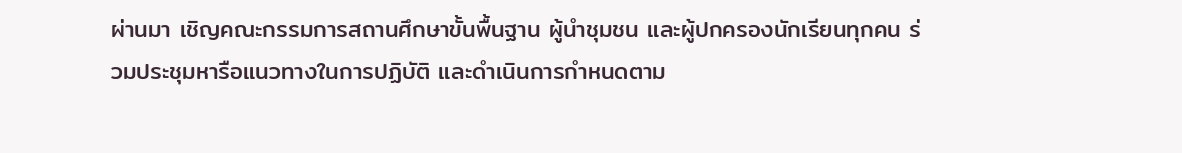ผ่านมา เชิญคณะกรรมการสถานศึกษาขั้นพื้นฐาน ผู้นำชุมชน และผู้ปกครองนักเรียนทุกคน ร่วมประชุมหารือแนวทางในการปฏิบัติ และดำเนินการกำหนดตาม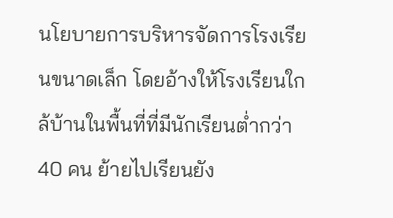นโยบายการบริหารจัดการโรงเรียนขนาดเล็ก โดยอ้างให้โรงเรียนใกล้บ้านในพื้นที่ที่มีนักเรียนต่ำกว่า 40 คน ย้ายไปเรียนยัง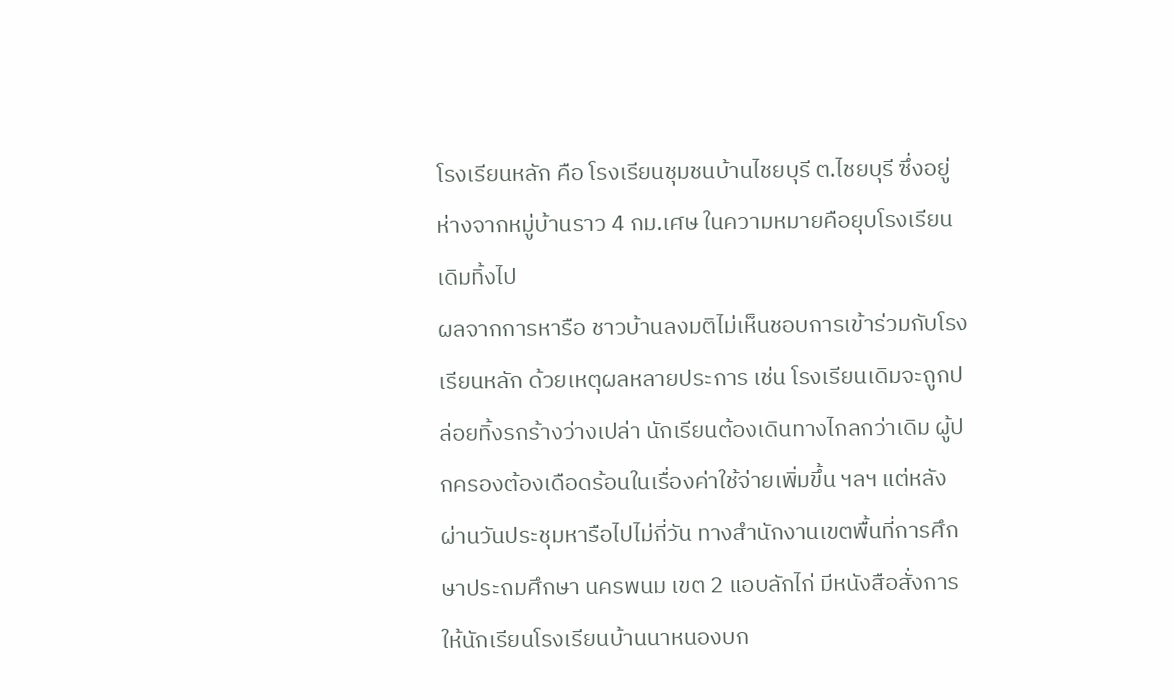โรงเรียนหลัก คือ โรงเรียนชุมชนบ้านไชยบุรี ต.ไชยบุรี ซึ่งอยู่ห่างจากหมู่บ้านราว 4 กม.เศษ ในความหมายคือยุบโรงเรียนเดิมทิ้งไป
ผลจากการหารือ ชาวบ้านลงมติไม่เห็นชอบการเข้าร่วมกับโรงเรียนหลัก ด้วยเหตุผลหลายประการ เช่น โรงเรียนเดิมจะถูกปล่อยทิ้งรกร้างว่างเปล่า นักเรียนต้องเดินทางไกลกว่าเดิม ผู้ปกครองต้องเดือดร้อนในเรื่องค่าใช้จ่ายเพิ่มขึ้น ฯลฯ แต่หลังผ่านวันประชุมหารือไปไม่กี่วัน ทางสำนักงานเขตพื้นที่การศึกษาประถมศึกษา นครพนม เขต 2 แอบลักไก่ มีหนังสือสั่งการให้นักเรียนโรงเรียนบ้านนาหนองบก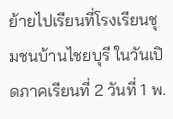ย้ายไปเรียนที่โรงเรียนชุมชนบ้านไชยบุรี ในวันเปิดภาคเรียนที่ 2 วันที่ 1 พ.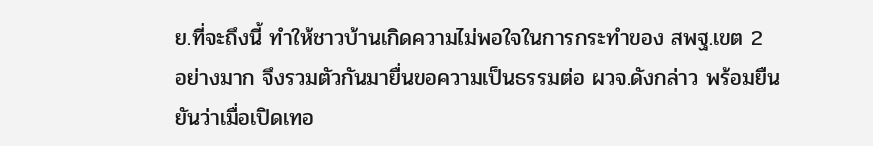ย.ที่จะถึงนี้ ทำให้ชาวบ้านเกิดความไม่พอใจในการกระทำของ สพฐ.เขต 2 อย่างมาก จึงรวมตัวกันมายื่นขอความเป็นธรรมต่อ ผวจ.ดังกล่าว พร้อมยืนยันว่าเมื่อเปิดเทอ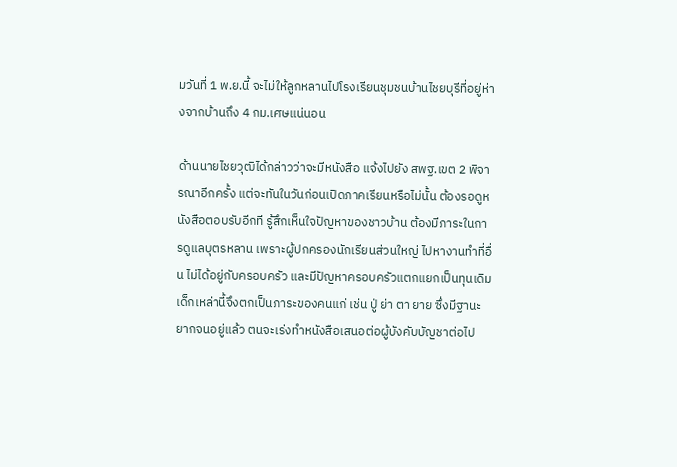มวันที่ 1 พ.ย.นี้ จะไม่ให้ลูกหลานไปโรงเรียนชุมชนบ้านไชยบุรีที่อยู่ห่างจากบ้านถึง 4 กม.เศษแน่นอน

ด้านนายไชยวุฒิได้กล่าวว่าจะมีหนังสือ แจ้งไปยัง สพฐ.เขต 2 พิจารณาอีกครั้ง แต่จะทันในวันก่อนเปิดภาคเรียนหรือไม่นั้น ต้องรอดูหนังสือตอบรับอีกที รู้สึกเห็นใจปัญหาของชาวบ้าน ต้องมีภาระในการดูแลบุตรหลาน เพราะผู้ปกครองนักเรียนส่วนใหญ่ ไปหางานทำที่อื่น ไม่ได้อยู่กับครอบครัว และมีปัญหาครอบครัวแตกแยกเป็นทุนเดิม เด็กเหล่านี้จึงตกเป็นภาระของคนแก่ เช่น ปู่ ย่า ตา ยาย ซึ่งมีฐานะยากจนอยู่แล้ว ตนจะเร่งทำหนังสือเสนอต่อผู้บังคับบัญชาต่อไป